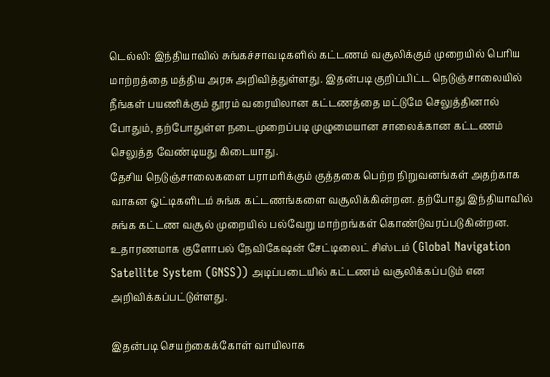டெல்லி: இந்தியாவில் சுங்கச்சாவடிகளில் கட்டணம் வசூலிக்கும் முறையில் பெரிய மாற்றத்தை மத்திய அரசு அறிவித்துள்ளது. இதன்படி குறிப்பிட்ட நெடுஞ்சாலையில் நீங்கள் பயணிக்கும் தூரம் வரையிலான கட்டணத்தை மட்டுமே செலுத்தினால் போதும், தற்போதுள்ள நடைமுறைப்படி முழுமையான சாலைக்கான கட்டணம் செலுத்த வேண்டியது கிடையாது.
தேசிய நெடுஞ்சாலைகளை பராமரிக்கும் குத்தகை பெற்ற நிறுவனங்கள் அதற்காக வாகன ஓட்டிகளிடம் சுங்க கட்டணங்களை வசூலிக்கின்றன. தற்போது இந்தியாவில் சுங்க கட்டண வசூல் முறையில் பல்வேறு மாற்றங்கள் கொண்டுவரப்படுகின்றன. உதாரணமாக குளோபல் நேவிகேஷன் சேட்டிலைட் சிஸ்டம் (Global Navigation Satellite System (GNSS)) அடிப்படையில் கட்டணம் வசூலிக்கப்படும் என அறிவிக்கப்பட்டுள்ளது.

இதன்படி செயற்கைக்கோள் வாயிலாக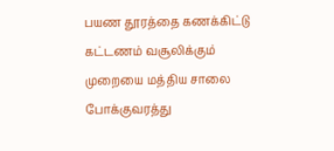பயண தூரத்தை கணக்கிட்டு கட்டணம் வசூலிக்கும் முறையை மத்திய சாலை போக்குவரத்து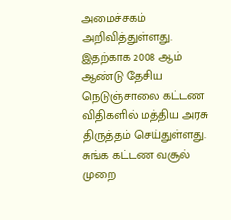அமைச்சகம் அறிவித்துள்ளது. இதற்காக 2008 ஆம் ஆண்டு தேசிய நெடுஞ்சாலை கட்டண விதிகளில் மத்திய அரசு திருத்தம் செய்துள்ளது.
சுங்க கட்டண வசூல் முறை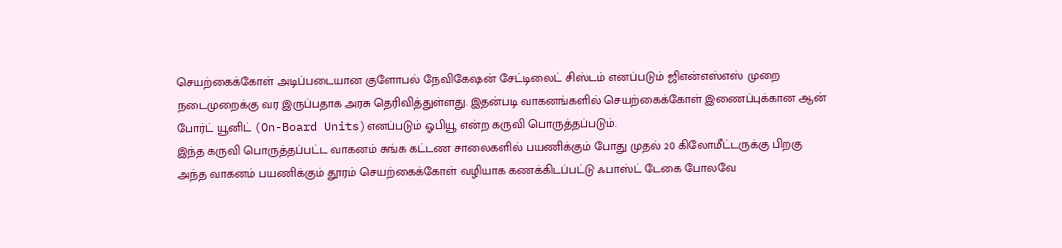செயற்கைக்கோள் அடிப்படையான குளோபல் நேவிகேஷன் சேட்டிலைட் சிஸ்டம் எனப்படும் ஜிஎன்எஸ்எஸ் முறை நடைமுறைக்கு வர இருப்பதாக அரசு தெரிவித்துள்ளது. இதன்படி வாகனங்களில் செயற்கைக்கோள் இணைப்புக்கான ஆன் போர்ட் யூனிட் (On-Board Units)எனப்படும் ஓபியூ என்ற கருவி பொருத்தப்படும்.
இந்த கருவி பொருத்தப்பட்ட வாகனம் சுங்க கட்டண சாலைகளில் பயணிக்கும் போது முதல் 20 கிலோமீட்டருக்கு பிறகு அந்த வாகனம் பயணிக்கும் தூரம் செயற்கைக்கோள் வழியாக கணக்கிடப்பட்டு ஃபாஸ்ட் டேகை போலவே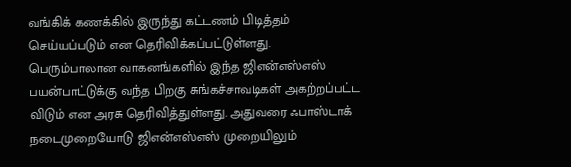வங்கிக் கணக்கில் இருந்து கட்டணம் பிடித்தம் செய்யப்படும் என தெரிவிக்கப்பட்டுள்ளது.
பெரும்பாலான வாகனங்களில் இந்த ஜிஎன்எஸ்எஸ் பயன்பாட்டுக்கு வந்த பிறகு சுங்கச்சாவடிகள் அகற்றப்பட்ட விடும் என அரசு தெரிவித்துள்ளது. அதுவரை ஃபாஸ்டாக் நடைமுறையோடு ஜிஎன்எஸ்எஸ் முறையிலும்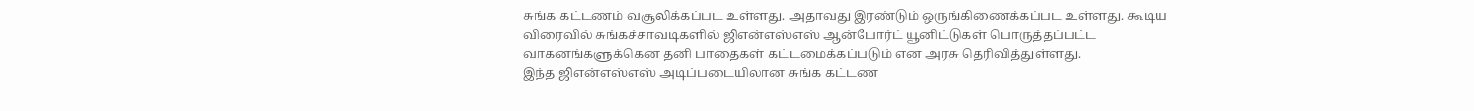சுங்க கட்டணம் வசூலிக்கப்பட உள்ளது. அதாவது இரண்டும் ஒருங்கிணைக்கப்பட உள்ளது. கூடிய விரைவில் சுங்கச்சாவடிகளில் ஜிஎன்எஸ்எஸ் ஆன்போர்ட் யூனிட்டுகள் பொருத்தப்பட்ட வாகனங்களுக்கென தனி பாதைகள் கட்டமைக்கப்படும் என அரசு தெரிவித்துள்ளது.
இந்த ஜிஎன்எஸ்எஸ் அடிப்படையிலான சுங்க கட்டண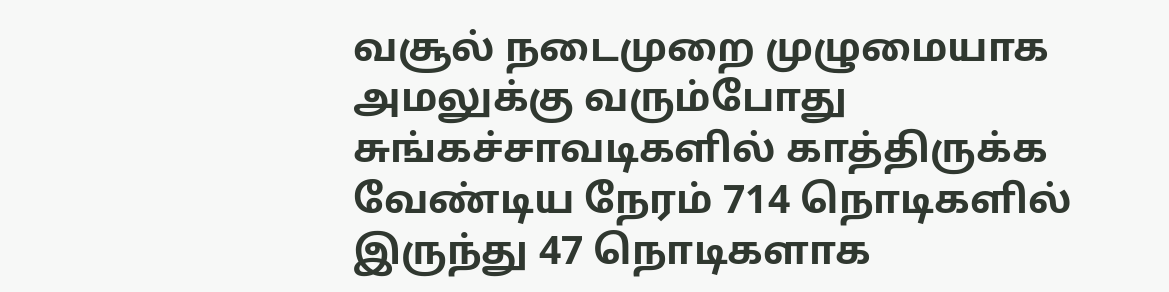வசூல் நடைமுறை முழுமையாக அமலுக்கு வரும்போது சுங்கச்சாவடிகளில் காத்திருக்க வேண்டிய நேரம் 714 நொடிகளில் இருந்து 47 நொடிகளாக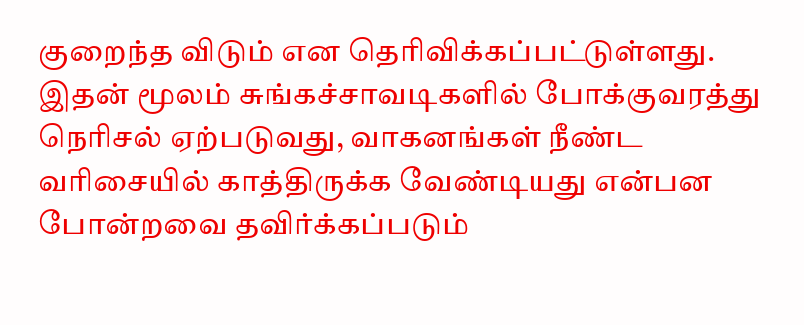குறைந்த விடும் என தெரிவிக்கப்பட்டுள்ளது. இதன் மூலம் சுங்கச்சாவடிகளில் போக்குவரத்து நெரிசல் ஏற்படுவது, வாகனங்கள் நீண்ட வரிசையில் காத்திருக்க வேண்டியது என்பன போன்றவை தவிர்க்கப்படும்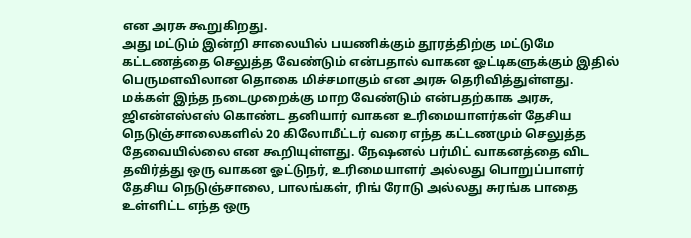என அரசு கூறுகிறது.
அது மட்டும் இன்றி சாலையில் பயணிக்கும் தூரத்திற்கு மட்டுமே கட்டணத்தை செலுத்த வேண்டும் என்பதால் வாகன ஓட்டிகளுக்கும் இதில் பெருமளவிலான தொகை மிச்சமாகும் என அரசு தெரிவித்துள்ளது.
மக்கள் இந்த நடைமுறைக்கு மாற வேண்டும் என்பதற்காக அரசு, ஜிஎன்எஸ்எஸ் கொண்ட தனியார் வாகன உரிமையாளர்கள் தேசிய நெடுஞ்சாலைகளில் 20 கிலோமீட்டர் வரை எந்த கட்டணமும் செலுத்த தேவையில்லை என கூறியுள்ளது. நேஷனல் பர்மிட் வாகனத்தை விட தவிர்த்து ஒரு வாகன ஓட்டுநர், உரிமையாளர் அல்லது பொறுப்பாளர் தேசிய நெடுஞ்சாலை, பாலங்கள், ரிங் ரோடு அல்லது சுரங்க பாதை உள்ளிட்ட எந்த ஒரு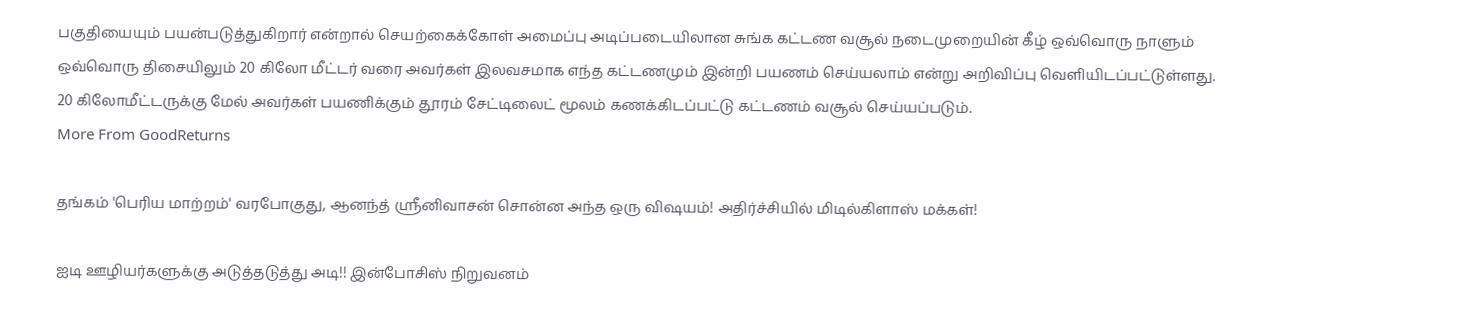பகுதியையும் பயன்படுத்துகிறார் என்றால் செயற்கைக்கோள் அமைப்பு அடிப்படையிலான சுங்க கட்டண வசூல் நடைமுறையின் கீழ் ஒவ்வொரு நாளும் ஒவ்வொரு திசையிலும் 20 கிலோ மீட்டர் வரை அவர்கள் இலவசமாக எந்த கட்டணமும் இன்றி பயணம் செய்யலாம் என்று அறிவிப்பு வெளியிடப்பட்டுள்ளது. 20 கிலோமீட்டருக்கு மேல் அவர்கள் பயணிக்கும் தூரம் சேட்டிலைட் மூலம் கணக்கிடப்பட்டு கட்டணம் வசூல் செய்யப்படும்.
More From GoodReturns

தங்கம் 'பெரிய மாற்றம்' வரபோகுது, ஆனந்த் ஸ்ரீனிவாசன் சொன்ன அந்த ஒரு விஷயம்! அதிர்ச்சியில் மிடில்கிளாஸ் மக்கள்!

ஐடி ஊழியர்களுக்கு அடுத்தடுத்து அடி!! இன்போசிஸ் நிறுவனம்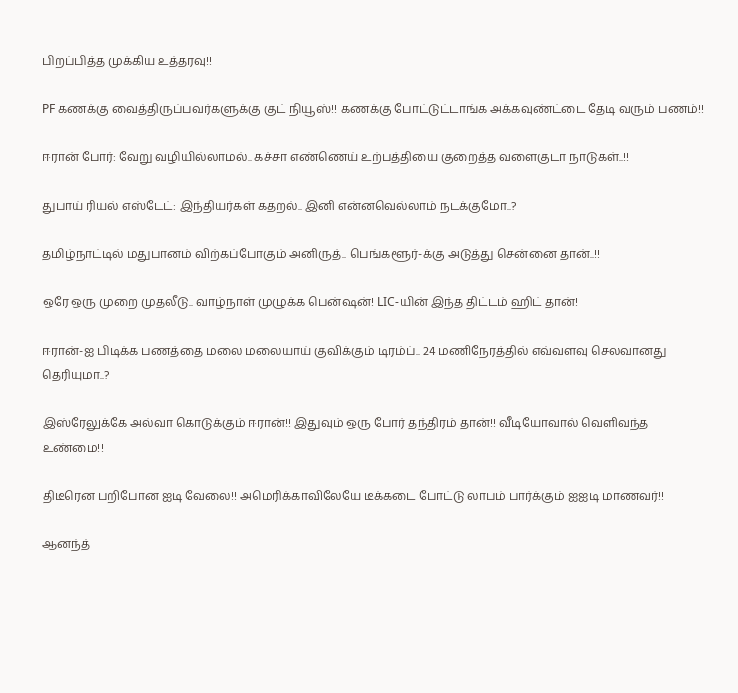பிறப்பித்த முக்கிய உத்தரவு!!

PF கணக்கு வைத்திருப்பவர்களுக்கு குட் நியூஸ்!! கணக்கு போட்டுட்டாங்க அக்கவுண்ட்டை தேடி வரும் பணம்!!

ஈரான் போர்: வேறு வழியில்லாமல்.. கச்சா எண்ணெய் உற்பத்தியை குறைத்த வளைகுடா நாடுகள்..!!

துபாய் ரியல் எஸ்டேட்: இந்தியர்கள் கதறல்.. இனி என்னவெல்லாம் நடக்குமோ..?

தமிழ்நாட்டில் மதுபானம் விற்கப்போகும் அனிருத்.. பெங்களூர்-க்கு அடுத்து சென்னை தான்..!!

ஒரே ஒரு முறை முதலீடு.. வாழ்நாள் முழுக்க பென்ஷன்! LIC-யின் இந்த திட்டம் ஹிட் தான்!

ஈரான்-ஐ பிடிக்க பணத்தை மலை மலையாய் குவிக்கும் டிரம்ப்.. 24 மணிநேரத்தில் எவ்வளவு செலவானது தெரியுமா..?

இஸ்ரேலுக்கே அல்வா கொடுக்கும் ஈரான்!! இதுவும் ஒரு போர் தந்திரம் தான்!! வீடியோவால் வெளிவந்த உண்மை!!

திடீரென பறிபோன ஐடி வேலை!! அமெரிக்காவிலேயே டீக்கடை போட்டு லாபம் பார்க்கும் ஐஐடி மாணவர்!!

ஆனந்த்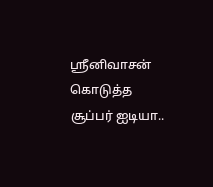ஸ்ரீனிவாசன் கொடுத்த சூப்பர் ஐடியா..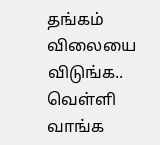தங்கம் விலையை விடுங்க.. வெள்ளி வாங்க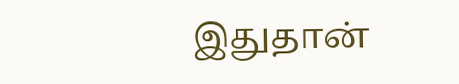இதுதான்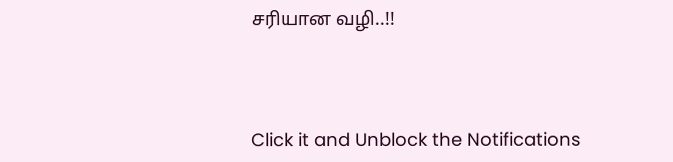சரியான வழி..!!



Click it and Unblock the Notifications